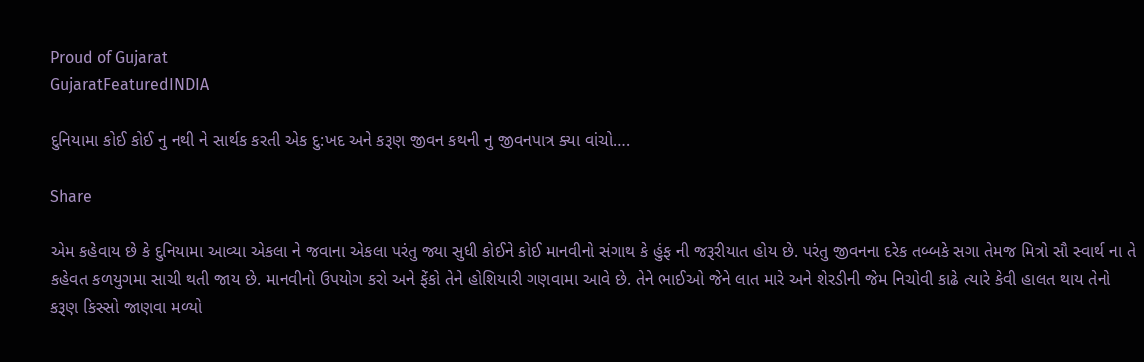Proud of Gujarat
GujaratFeaturedINDIA

દુનિયામા કોઈ કોઈ નુ નથી ને સાર્થક કરતી એક દુ:ખદ અને કરૂણ જીવન કથની નુ જીવનપાત્ર ક્યા વાંચો….

Share

એમ કહેવાય છે કે દુનિયામા આવ્યા એકલા ને જવાના એકલા પરંતુ જ્યા સુધી કોઈને કોઈ માનવીનો સંગાથ કે હુંફ ની જરૂરીયાત હોય છે. પરંતુ જીવનના દરેક તબ્બકે સગા તેમજ મિત્રો સૌ સ્વાર્થ ના તે કહેવત કળયુગમા સાચી થતી જાય છે. માનવીનો ઉપયોગ કરો અને ફેંકો તેને હોશિયારી ગણવામા આવે છે. તેને ભાઈઓ જેને લાત મારે અને શેરડીની જેમ નિચોવી કાઢે ત્યારે કેવી હાલત થાય તેનો કરૂણ કિસ્સો જાણવા મળ્યો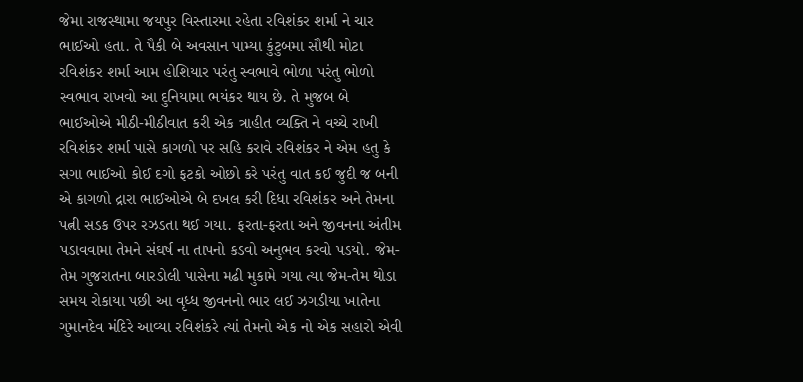જેમા રાજસ્થામા જયપુર વિસ્તારમા રહેતા રવિશંકર શર્મા ને ચાર ભાઈઓ હતા. તે પૈકી બે અવસાન પામ્યા કુંટુબમા સૌથી મોટા રવિશંકર શર્મા આમ હોશિયાર પરંતુ સ્વભાવે ભોળા પરંતુ ભોળો સ્વભાવ રાખવો આ દુનિયામા ભયંકર થાય છે. તે મુજબ બે ભાઈઓએ મીઠી-મીઠીવાત કરી એક ત્રાહીત વ્યક્તિ ને વચ્ચે રાખી રવિશંકર શર્મા પાસે કાગળો પર સહિ કરાવે રવિશંકર ને એમ હતુ કે સગા ભાઈઓ કોઈ દગો ફટકો ઓછો કરે પરંતુ વાત કઈ જુદી જ બની એ કાગળો દ્રારા ભાઈઓએ બે દખલ કરી દિધા રવિશંકર અને તેમના પત્ની સડક ઉપર રઝડતા થઈ ગયા. ફરતા-ફરતા અને જીવનના અંતીમ પડાવવામા તેમને સંઘર્ષ ના તાપનો કડવો અનુભવ કરવો પડયો. જેમ-તેમ ગુજરાતના બારડોલી પાસેના મઢી મુકામે ગયા ત્યા જેમ-તેમ થોડા સમય રોકાયા પછી આ વૃધ્ધ જીવનનો ભાર લઈ ઝગડીયા ખાતેના ગુમાનદેવ મંદિરે આવ્યા રવિશંકરે ત્યાં તેમનો એક નો એક સહારો એવી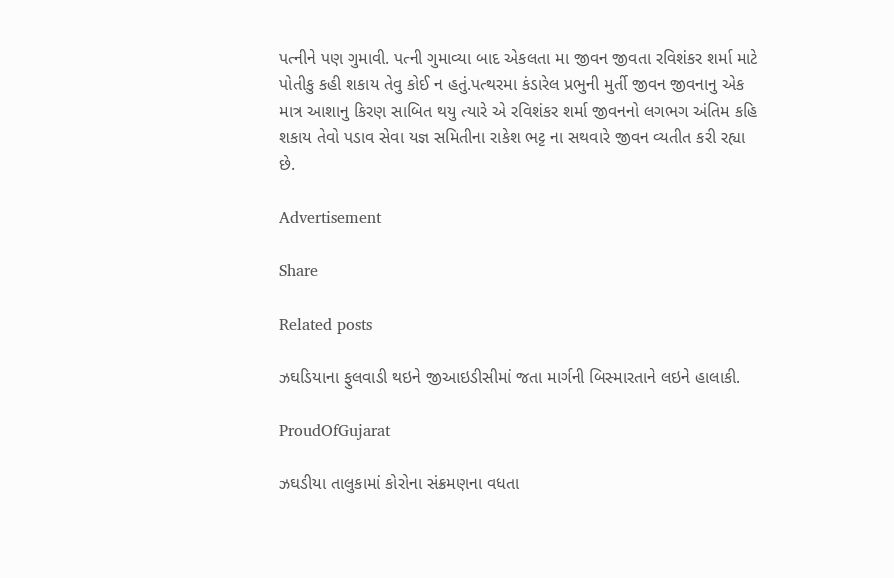પત્નીને પણ ગુમાવી. પત્ની ગુમાવ્યા બાદ એકલતા મા જીવન જીવતા રવિશંકર શર્મા માટે પોતીકુ કહી શકાય તેવુ કોઈ ન હતું.પત્થરમા કંડારેલ પ્રભુની મુર્તી જીવન જીવનાનુ એક માત્ર આશાનુ કિરણ સાબિત થયુ ત્યારે એ રવિશંકર શર્મા જીવનનો લગભગ અંતિમ કહિ શકાય તેવો પડાવ સેવા યજ્ઞ સમિતીના રાકેશ ભટ્ટ ના સથવારે જીવન વ્યતીત કરી રહ્યા છે.

Advertisement

Share

Related posts

ઝઘડિયાના ફુલવાડી થઇને જીઆઇડીસીમાં જતા માર્ગની બિસ્મારતાને લઇને હાલાકી.

ProudOfGujarat

ઝઘડીયા તાલુકામાં કોરોના સંક્રમણના વધતા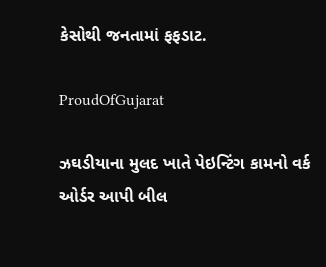કેસોથી જનતામાં ફફડાટ.

ProudOfGujarat

ઝઘડીયાના મુલદ ખાતે પેઇન્ટિંગ કામનો વર્ક ઓર્ડર આપી બીલ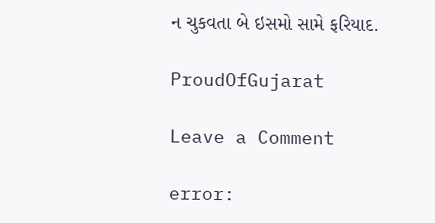ન ચુકવતા બે ઇસમો સામે ફરિયાદ.

ProudOfGujarat

Leave a Comment

error: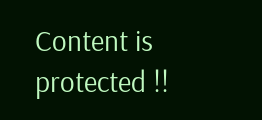Content is protected !!